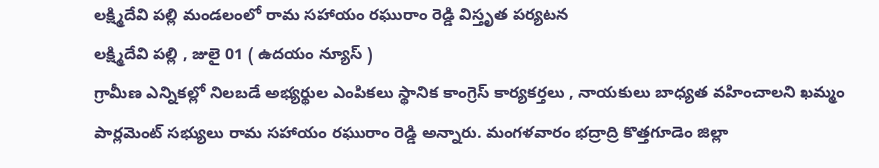లక్ష్మిదేవి పల్లి మండలంలో రామ సహాయం రఘురాం రెడ్డి విస్తృత పర్యటన
లక్ష్మిదేవి పల్లి , జులై 01 ( ఉదయం న్యూస్ )
గ్రామీణ ఎన్నికల్లో నిలబడే అభ్యర్థుల ఎంపికలు స్థానిక కాంగ్రెస్ కార్యకర్తలు , నాయకులు బాధ్యత వహించాలని ఖమ్మం పార్లమెంట్ సభ్యులు రామ సహాయం రఘురాం రెడ్డి అన్నారు. మంగళవారం భద్రాద్రి కొత్తగూడెం జిల్లా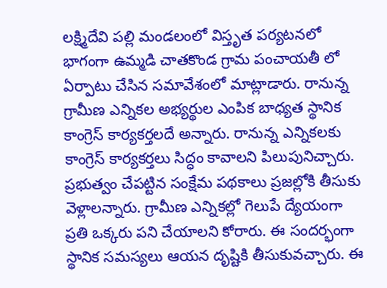లక్ష్మిదేవి పల్లి మండలంలో విస్తృత పర్యటనలో భాగంగా ఉమ్మడి చాతకొండ గ్రామ పంచాయతీ లో ఏర్పాటు చేసిన సమావేశంలో మాట్లాడారు. రానున్న గ్రామీణ ఎన్నికల అభ్యర్థుల ఎంపిక బాధ్యత స్థానిక కాంగ్రెస్ కార్యకర్తలదే అన్నారు. రానున్న ఎన్నికలకు కాంగ్రెస్ కార్యకర్తలు సిద్ధం కావాలని పిలుపునిచ్చారు. ప్రభుత్వం చేపట్టిన సంక్షేమ పథకాలు ప్రజల్లోకి తీసుకు వెళ్లాలన్నారు. గ్రామీణ ఎన్నికల్లో గెలుపే ద్యేయంగా ప్రతి ఒక్కరు పని చేయాలని కోరారు. ఈ సందర్భంగా స్థానిక సమస్యలు ఆయన దృష్టికి తీసుకువచ్చారు. ఈ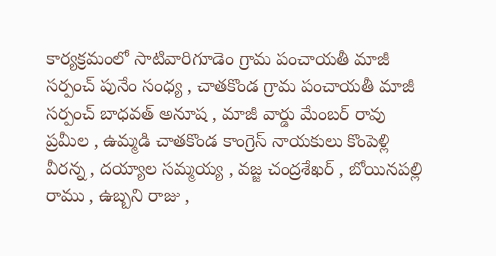కార్యక్రమంలో సాటివారిగూడెం గ్రామ పంచాయతీ మాజీ సర్పంచ్ పునేం సంధ్య , చాతకొండ గ్రామ పంచాయతీ మాజీ సర్పంచ్ బాధవత్ అనూష , మాజీ వార్డు మేంబర్ రావు ప్రమీల , ఉమ్మడి చాతకొండ కాంగ్రెస్ నాయకులు కొంపెళ్లి వీరన్న , దయ్యాల సమ్మయ్య , వజ్జ చంద్రశేఖర్ , బోయినపల్లి రాము , ఉబ్బని రాజు ,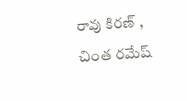రావు కిరణ్ , చింత రమేష్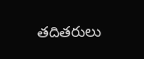తదితరులు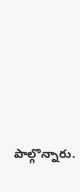పాల్గొన్నారు.